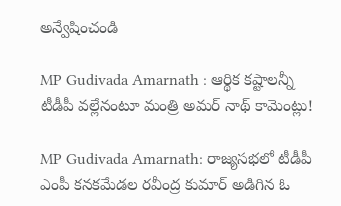అన్వేషించండి

MP Gudivada Amarnath : ఆర్థిక కష్టాలన్నీ టీడీపీ వల్లేనంటూ మంత్రి అమర్ నాథ్ కామెంట్లు!

MP Gudivada Amarnath: రాజ్యసభలో టీడీపీ ఎంపీ కనకమేడల రవీంద్ర కుమార్ అడిగిన ఓ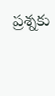ప్రశ్నకు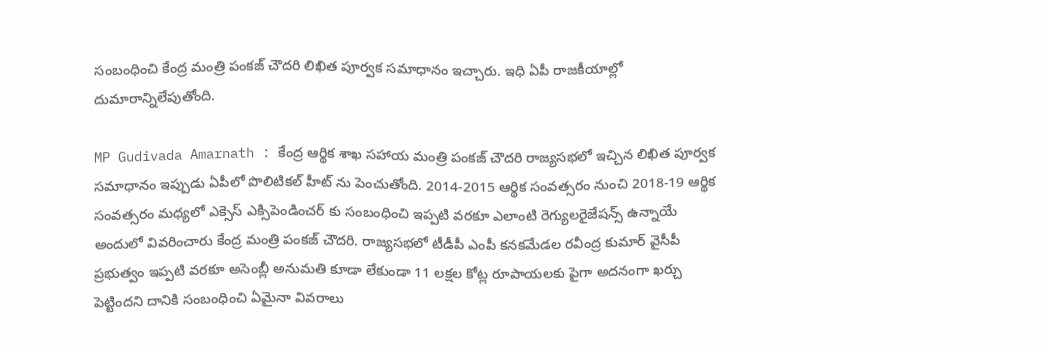సంబంధించి కేంద్ర మంత్రి పంకజ్ చౌదరి లిఖిత పూర్వక సమాధానం ఇచ్చారు. ఇధి ఏపీ రాజకీయాల్లో దుమారాన్నిలేపుతోంది.

MP Gudivada Amarnath : కేంద్ర ఆర్థిక శాఖ సహాయ మంత్రి పంకజ్ చౌదరి రాజ్యసభలో ఇచ్చిన లిఖిత పూర్వక సమాధానం ఇప్పుడు ఏపీలో పొలిటికల్ హీట్ ను పెంచుతోంది. 2014-2015 ఆర్థిక సంవత్సరం నుంచి 2018-19 ఆర్థిక సంవత్సరం మధ్యలో ఎక్సెస్ ఎక్సిపెండించర్ కు సంబంధించి ఇప్పటి వరకూ ఎలాంటి రెగ్యులరైజేషన్స్ ఉన్నాయే అందులో వివరించారు కేంద్ర మంత్రి పంకజ్ చౌదరి. రాజ్యసభలో టీడీపీ ఎంపీ కనకమేడల రవీంద్ర కుమార్ వైసీపీ ప్రభుత్వం ఇప్పటి వరకూ అసెంబ్లీ అనుమతి కూడా లేకుండా 11 లక్షల కోట్ల రూపాయలకు పైగా అదనంగా ఖర్చు పెట్టిందని దానికి సంబంధించి ఏమైనా వివరాలు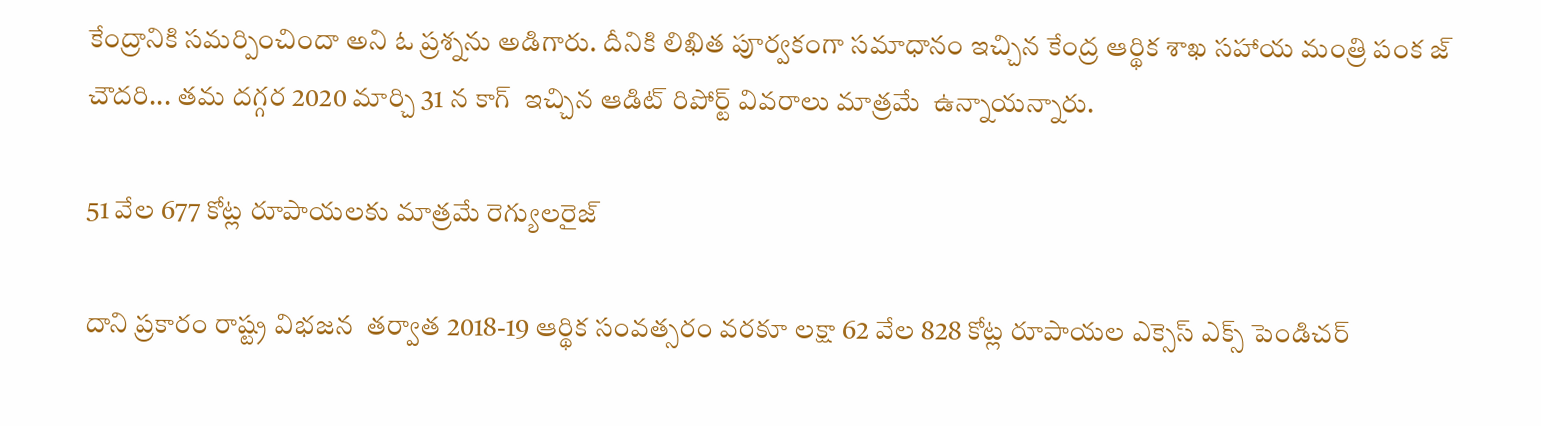కేంద్రానికి సమర్పించిందా అని ఓ ప్రశ్నను అడిగారు. దీనికి లిఖిత పూర్వకంగా సమాధానం ఇచ్చిన కేంద్ర ఆర్థిక శాఖ సహాయ మంత్రి పంక జ్ చౌదరి... తమ దగ్గర 2020 మార్చి 31 న కాగ్  ఇచ్చిన ఆడిట్ రిపోర్ట్ వివరాలు మాత్రమే  ఉన్నాయన్నారు.

51 వేల 677 కోట్ల రూపాయలకు మాత్రమే రెగ్యులరైజ్

దాని ప్రకారం రాష్ట్ర విభజన  తర్వాత 2018-19 ఆర్థిక సంవత్సరం వరకూ లక్షా 62 వేల 828 కోట్ల రూపాయల ఎక్సెస్ ఎక్స్ పెండిచర్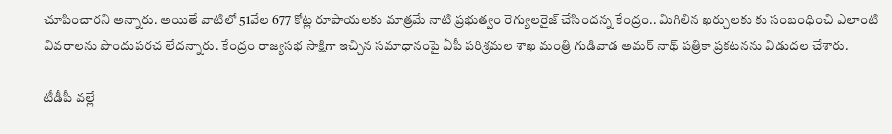చూపించారని అన్నారు. అయితే వాటిలో 51వేల 677 కోట్ల రూపాయలకు మాత్రమే నాటి ప్రభుత్వం రెగ్యులరైజ్ చేసిందన్న కేంద్రం.. మిగిలిన ఖర్చులకు కు సంబంధించి ఎలాంటి వివరాలను పొందుపరచ లేదన్నారు. కేంద్రం రాజ్యసభ సాక్షిగా ఇచ్చిన సమాధానంపై ఏపీ పరిశ్రమల శాఖ మంత్రి గుడివాడ అమర్ నాథ్ పత్రికా ప్రకటనను విడుదల చేశారు.

టీడీపీ వల్లే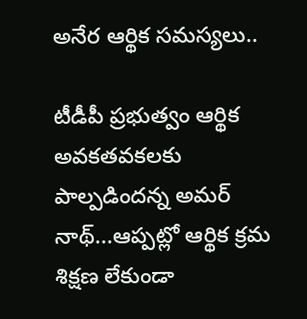అనేర ఆర్థిక సమస్యలు..

టీడీపీ ప్రభుత్వం ఆర్థిక అవకతవకలకు పాల్పడిందన్న అమర్ నాథ్...ఆప్పట్లో ఆర్థిక క్రమ శిక్షణ లేకుండా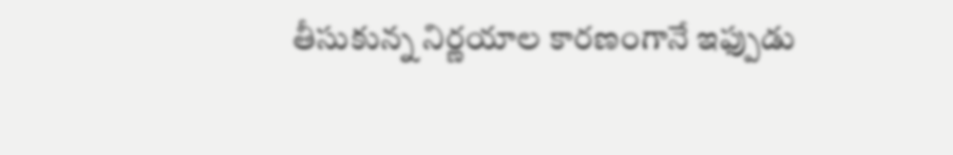తీసుకున్న నిర్ణయాల కారణంగానే ఇఫ్పుడు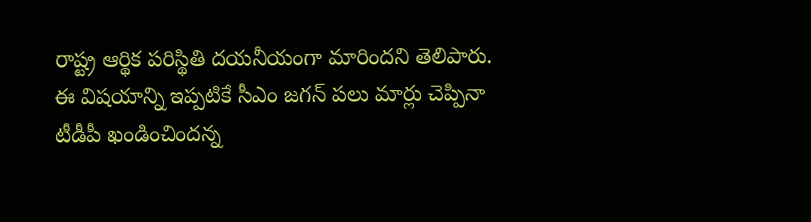రాష్ట్ర ఆర్థిక పరిస్థితి దయనీయంగా మారిందని తెలిపారు. ఈ విషయాన్ని ఇప్పటికే సీఎం జగన్ పలు మార్లు చెప్పినా టీడీపీ ఖండించిందన్న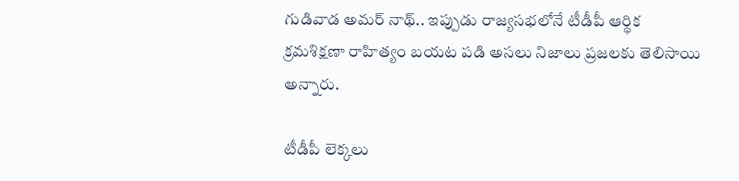గుడివాడ అమర్ నాథ్.. ఇప్పుడు రాజ్యసభలోనే టీడీపీ ఆర్థిక క్రమశిక్షణా రాహిత్యం బయట పడి అసలు నిజాలు ప్రజలకు తెలిసాయి అన్నారు.

టీడీపీ లెక్కలు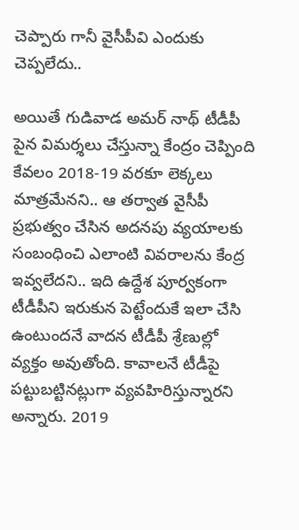చెప్పారు గానీ వైసీపీవి ఎందుకు చెప్పలేదు..

అయితే గుడివాడ అమర్ నాథ్ టీడీపీ పైన విమర్శలు చేస్తున్నా కేంద్రం చెప్పింది కేవలం 2018-19 వరకూ లెక్కలు మాత్రమేనని.. ఆ తర్వాత వైసీపీ ప్రభుత్వం చేసిన అదనపు వ్యయాలకు సంబంధించి ఎలాంటి వివరాలను కేంద్ర ఇవ్వలేదని.. ఇది ఉద్దేశ పూర్వకంగా టీడీపీని ఇరుకున పెట్టేందుకే ఇలా చేసి ఉంటుందనే వాదన టీడీపీ శ్రేణుల్లో వ్యక్తం అవుతోంది. కావాలనే టీడీపై పట్టుబట్టినట్లుగా వ్యవహిరిస్తున్నారని అన్నారు. 2019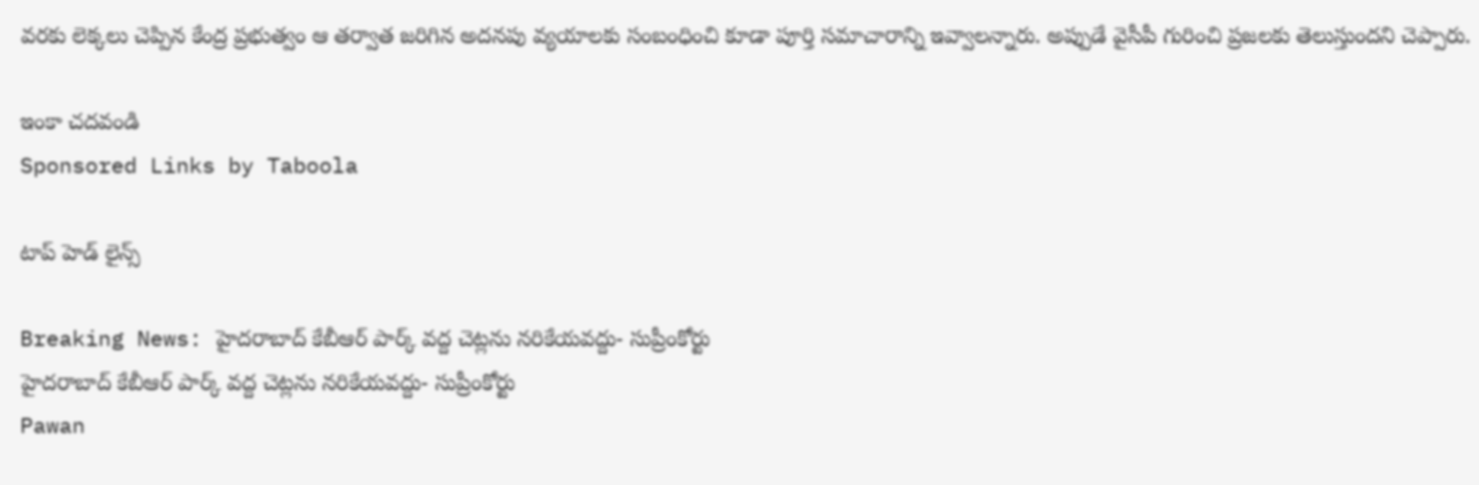వరకు లెక్కలు చెప్పిన కేంద్ర ప్రభుత్వం ఆ తర్వాత జరిగిన అదనపు వ్యయాలకు సంబంధించి కూడా పూర్తి సమాచారాన్ని ఇవ్వాలన్నారు. అప్పుడే వైసీపీ గురించి ప్రజలకు తెలుస్తుందని చెప్పారు.

ఇంకా చదవండి
Sponsored Links by Taboola

టాప్ హెడ్ లైన్స్

Breaking News: హైదరాబాద్ కేబీఆర్ పార్క్ వద్ద చెట్లను నరికేయవద్దు- సుప్రీంకోర్టు
హైదరాబాద్ కేబీఆర్ పార్క్ వద్ద చెట్లను నరికేయవద్దు- సుప్రీంకోర్టు
Pawan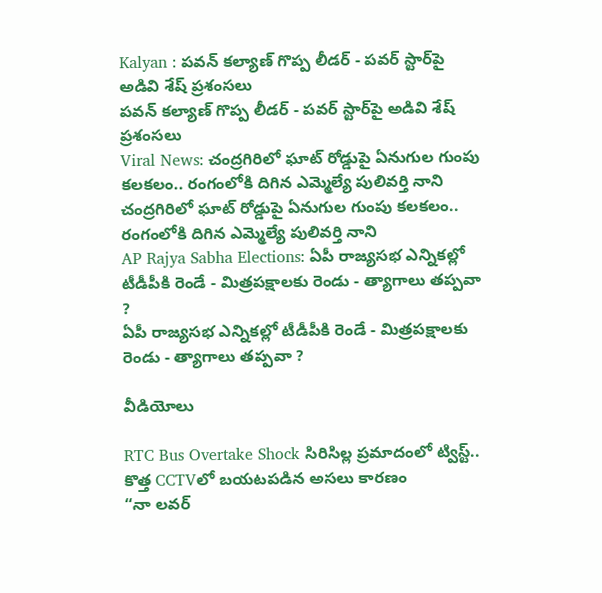Kalyan : పవన్ కల్యాణ్ గొప్ప లీడర్ - పవర్ స్టార్‌పై అడివి శేష్ ప్రశంసలు
పవన్ కల్యాణ్ గొప్ప లీడర్ - పవర్ స్టార్‌పై అడివి శేష్ ప్రశంసలు
Viral News: చంద్రగిరిలో ఘాట్ రోడ్డుపై ఏనుగుల గుంపు కలకలం.. రంగంలోకి దిగిన ఎమ్మెల్యే పులివర్తి నాని
చంద్రగిరిలో ఘాట్ రోడ్డుపై ఏనుగుల గుంపు కలకలం.. రంగంలోకి దిగిన ఎమ్మెల్యే పులివర్తి నాని
AP Rajya Sabha Elections: ఏపీ రాజ్యసభ ఎన్నికల్లో టీడీపీకి రెండే - మిత్రపక్షాలకు రెండు - త్యాగాలు తప్పవా ?
ఏపీ రాజ్యసభ ఎన్నికల్లో టీడీపీకి రెండే - మిత్రపక్షాలకు రెండు - త్యాగాలు తప్పవా ?

వీడియోలు

RTC Bus Overtake Shock సిరిసిల్ల ప్రమాదంలో ట్విస్ట్.. కొత్త CCTVలో బయటపడిన అసలు కారణం
“నా లవర్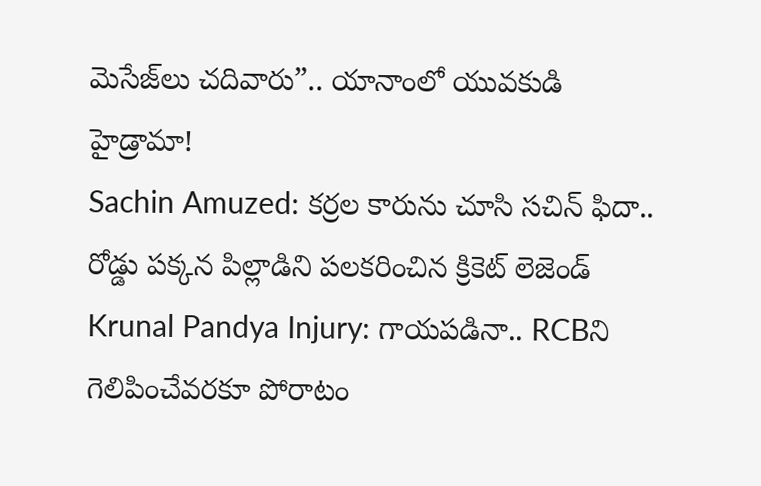మెసేజ్‌లు చదివారు”.. యానాంలో యువకుడి హైడ్రామా!
Sachin Amuzed: కర్రల కారును చూసి సచిన్ ఫిదా.. రోడ్డు పక్కన పిల్లాడిని పలకరించిన క్రికెట్ లెజెండ్
Krunal Pandya Injury: గాయపడినా.. RCBని గెలిపించేవరకూ పోరాటం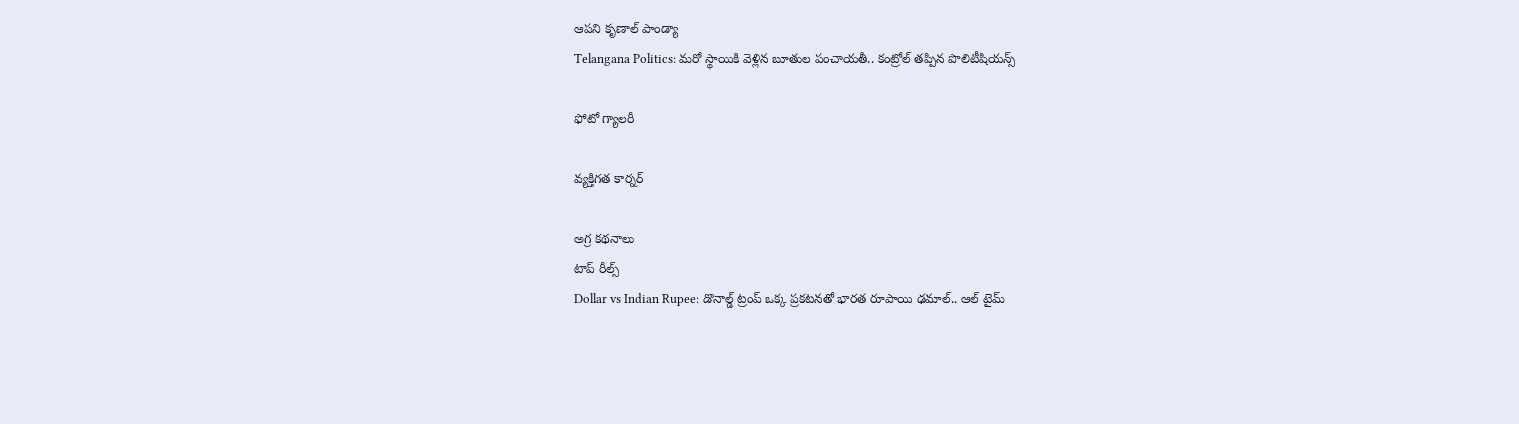ఆపని కృణాల్ పాండ్యా
Telangana Politics: మరో స్థాయికి వెళ్లిన బూతుల పంచాయతీ.. కంట్రోల్ తప్పిన పొలిటీషియన్స్

ఫోటో గ్యాలరీ

వ్యక్తిగత కార్నర్

అగ్ర కథనాలు
టాప్ రీల్స్
Dollar vs Indian Rupee: డొనాల్డ్ ట్రంప్ ఒక్క ప్రకటనతో భారత రూపాయి ఢమాల్.. ఆల్ టైమ్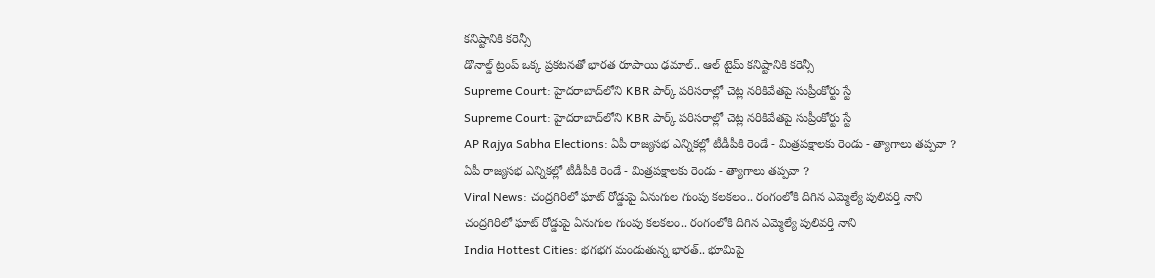కనిష్టానికి కరెన్సీ
డొనాల్డ్ ట్రంప్ ఒక్క ప్రకటనతో భారత రూపాయి ఢమాల్.. ఆల్ టైమ్ కనిష్టానికి కరెన్సీ
Supreme Court: హైదరాబాద్‌లోని KBR పార్క్ పరిసరాల్లో చెట్ల నరికివేతపై సుప్రీంకోర్టు స్టే
Supreme Court: హైదరాబాద్‌లోని KBR పార్క్ పరిసరాల్లో చెట్ల నరికివేతపై సుప్రీంకోర్టు స్టే
AP Rajya Sabha Elections: ఏపీ రాజ్యసభ ఎన్నికల్లో టీడీపీకి రెండే - మిత్రపక్షాలకు రెండు - త్యాగాలు తప్పవా ?
ఏపీ రాజ్యసభ ఎన్నికల్లో టీడీపీకి రెండే - మిత్రపక్షాలకు రెండు - త్యాగాలు తప్పవా ?
Viral News: చంద్రగిరిలో ఘాట్ రోడ్డుపై ఏనుగుల గుంపు కలకలం.. రంగంలోకి దిగిన ఎమ్మెల్యే పులివర్తి నాని
చంద్రగిరిలో ఘాట్ రోడ్డుపై ఏనుగుల గుంపు కలకలం.. రంగంలోకి దిగిన ఎమ్మెల్యే పులివర్తి నాని
India Hottest Cities: భగభగ మండుతున్న భారత్.. భూమిపై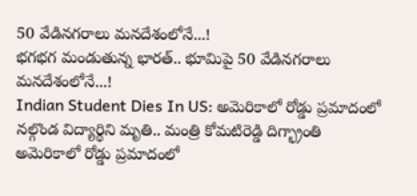50 వేడినగరాలు మనదేశంలోనే...!
భగభగ మండుతున్న భారత్.. భూమిపై 50 వేడినగరాలు మనదేశంలోనే...!
Indian Student Dies In US: అమెరికాలో రోడ్డు ప్రమాదంలో నల్గొండ విద్యార్థిని మృతి.. మంత్రి కోమటిరెడ్డి దిగ్భ్రాంతి
అమెరికాలో రోడ్డు ప్రమాదంలో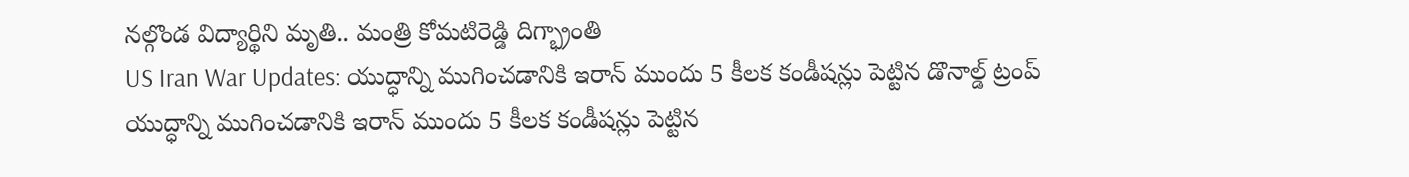నల్గొండ విద్యార్థిని మృతి.. మంత్రి కోమటిరెడ్డి దిగ్భ్రాంతి
US Iran War Updates: యుద్ధాన్ని ముగించడానికి ఇరాన్ ముందు 5 కీలక కండీషన్లు పెట్టిన డొనాల్డ్ ట్రంప్
యుద్ధాన్ని ముగించడానికి ఇరాన్ ముందు 5 కీలక కండీషన్లు పెట్టిన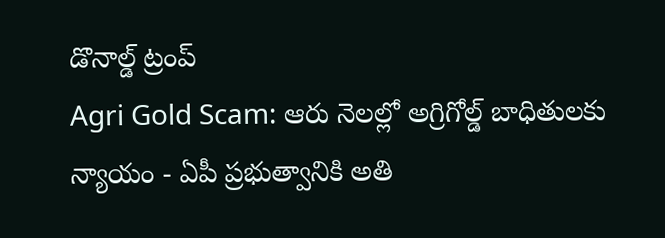డొనాల్డ్ ట్రంప్
Agri Gold Scam: ఆరు నెలల్లో అగ్రిగోల్డ్ బాధితులకు న్యాయం - ఏపీ ప్రభుత్వానికి అతి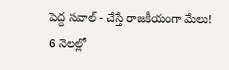పెద్ద సవాల్ - చేస్తే రాజకీయంగా మేలు!
6 నెలల్లో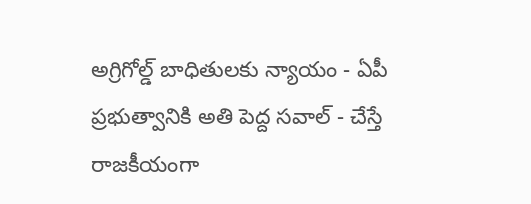అగ్రిగోల్డ్ బాధితులకు న్యాయం - ఏపీ ప్రభుత్వానికి అతి పెద్ద సవాల్ - చేస్తే రాజకీయంగా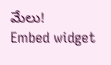మేలు!
Embed widget